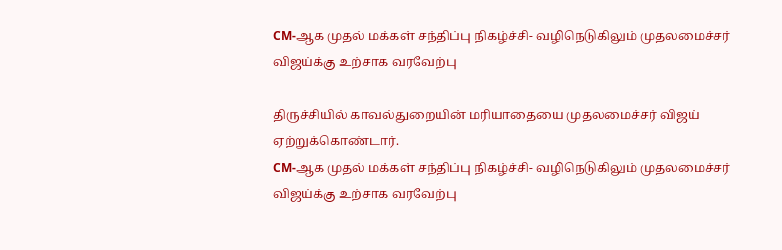CM-ஆக முதல் மக்கள் சந்திப்பு நிகழ்ச்சி- வழிநெடுகிலும் முதலமைச்சர் விஜய்க்கு உற்சாக வரவேற்பு

திருச்சியில் காவல்துறையின் மரியாதையை முதலமைச்சர் விஜய் ஏற்றுக்கொண்டார்.
CM-ஆக முதல் மக்கள் சந்திப்பு நிகழ்ச்சி- வழிநெடுகிலும் முதலமைச்சர் விஜய்க்கு உற்சாக வரவேற்பு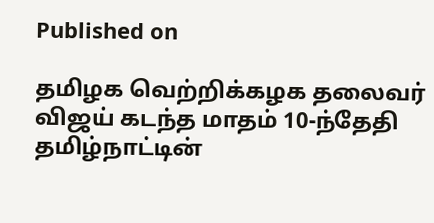Published on

தமிழக வெற்றிக்கழக தலைவர் விஜய் கடந்த மாதம் 10-ந்தேதி தமிழ்நாட்டின்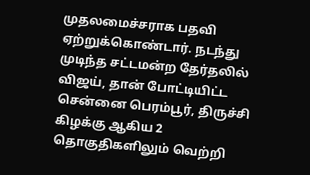முதலமைச்சராக பதவி ஏற்றுக்கொண்டார். நடந்து முடிந்த சட்டமன்ற தேர்தலில் விஜய், தான் போட்டியிட்ட சென்னை பெரம்பூர், திருச்சி கிழக்கு ஆகிய 2 தொகுதிகளிலும் வெற்றி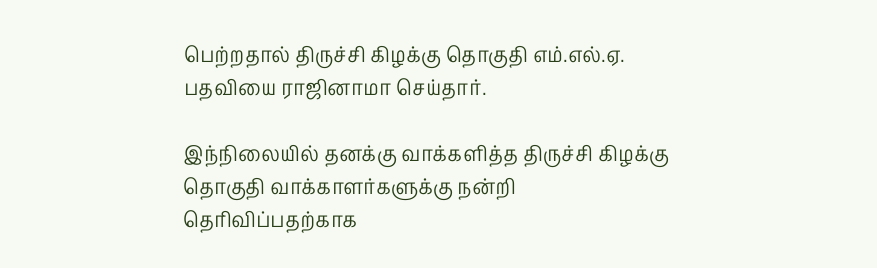பெற்றதால் திருச்சி கிழக்கு தொகுதி எம்.எல்.ஏ. பதவியை ராஜினாமா செய்தார்.

இந்நிலையில் தனக்கு வாக்களித்த திருச்சி கிழக்கு தொகுதி வாக்காளர்களுக்கு நன்றி தெரிவிப்பதற்காக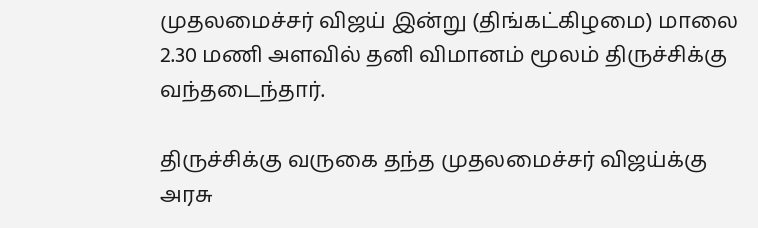முதலமைச்சர் விஜய் இன்று (திங்கட்கிழமை) மாலை 2.30 மணி அளவில் தனி விமானம் மூலம் திருச்சிக்கு வந்தடைந்தார்.

திருச்சிக்கு வருகை தந்த முதலமைச்சர் விஜய்க்கு அரசு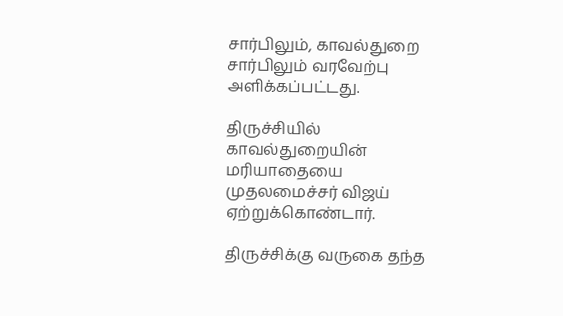சார்பிலும், காவல்துறை சார்பிலும் வரவேற்பு அளிக்கப்பட்டது.

திருச்சியில் காவல்துறையின் மரியாதையை முதலமைச்சர் விஜய் ஏற்றுக்கொண்டார்.

திருச்சிக்கு வருகை தந்த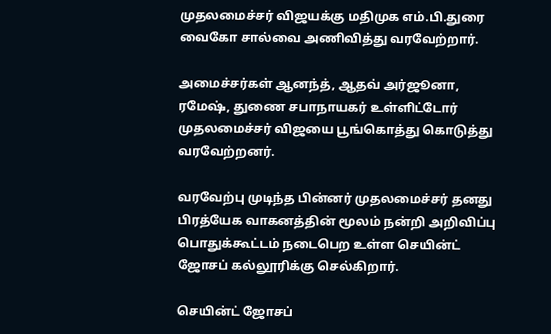முதலமைச்சர் விஜயக்கு மதிமுக எம்.பி.துரை வைகோ சால்வை அணிவித்து வரவேற்றார்.

அமைச்சர்கள் ஆனந்த், ஆதவ் அர்ஜூனா, ரமேஷ், துணை சபாநாயகர் உள்ளிட்டோர் முதலமைச்சர் விஜயை பூங்கொத்து கொடுத்து வரவேற்றனர்.

வரவேற்பு முடிந்த பின்னர் முதலமைச்சர் தனது பிரத்யேக வாகனத்தின் மூலம் நன்றி அறிவிப்பு பொதுக்கூட்டம் நடைபெற உள்ள செயின்ட் ஜோசப் கல்லூரிக்கு செல்கிறார்.

செயின்ட் ஜோசப்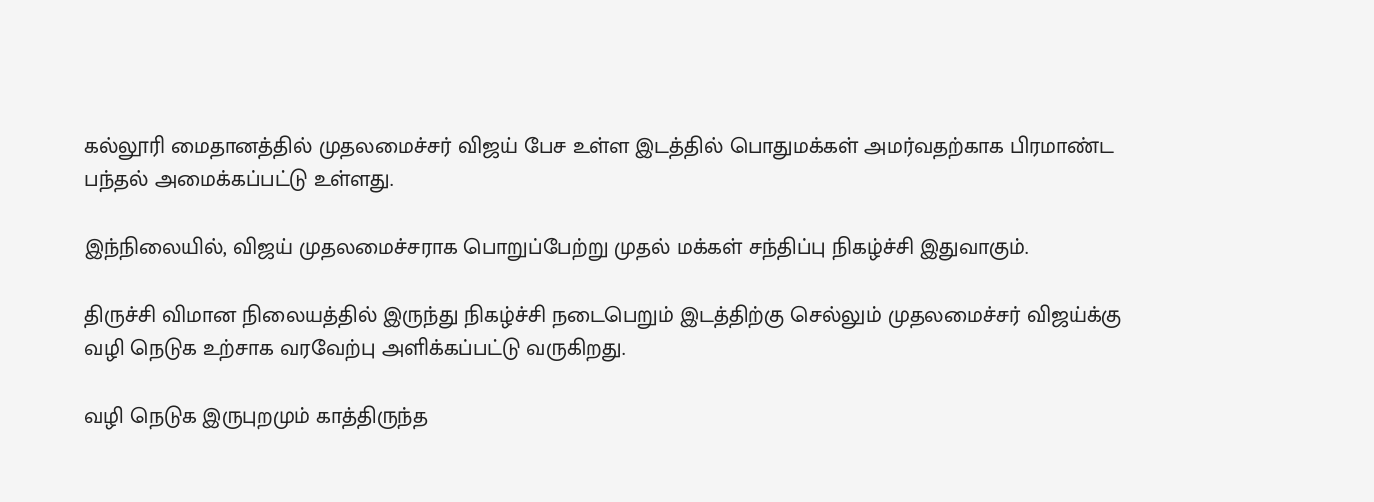கல்லூரி மைதானத்தில் முதலமைச்சர் விஜய் பேச உள்ள இடத்தில் பொதுமக்கள் அமர்வதற்காக பிரமாண்ட பந்தல் அமைக்கப்பட்டு உள்ளது.

இந்நிலையில், விஜய் முதலமைச்சராக பொறுப்பேற்று முதல் மக்கள் சந்திப்பு நிகழ்ச்சி இதுவாகும்.

திருச்சி விமான நிலையத்தில் இருந்து நிகழ்ச்சி நடைபெறும் இடத்திற்கு செல்லும் முதலமைச்சர் விஜய்க்கு வழி நெடுக உற்சாக வரவேற்பு அளிக்கப்பட்டு வருகிறது.

வழி நெடுக இருபுறமும் காத்திருந்த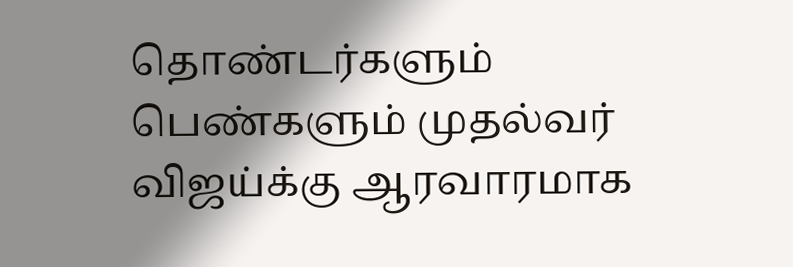தொண்டர்களும் பெண்களும் முதல்வர் விஜய்க்கு ஆரவாரமாக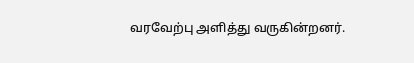வரவேற்பு அளித்து வருகின்றனர்.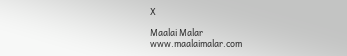X

Maalai Malar
www.maalaimalar.com